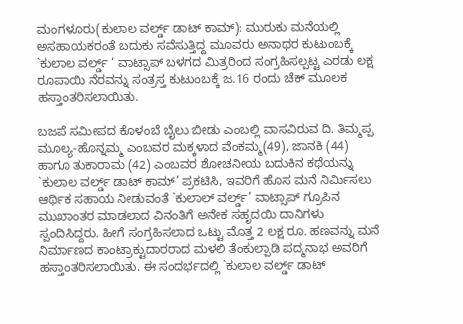ಮಂಗಳೂರು(ಕುಲಾಲ ವರ್ಲ್ಡ್ ಡಾಟ್ ಕಾಮ್): ಮುರುಕು ಮನೆಯಲ್ಲಿ ಅಸಹಾಯಕರಂತೆ ಬದುಕು ಸವೆಸುತ್ತಿದ್ದ ಮೂವರು ಅನಾಥರ ಕುಟುಂಬಕ್ಕೆ `ಕುಲಾಲ ವರ್ಲ್ಡ್ ‘ ವಾಟ್ಸಾಪ್ ಬಳಗದ ಮಿತ್ರರಿಂದ ಸಂಗ್ರಹಿಸಲ್ಪಟ್ಟ ಎರಡು ಲಕ್ಷ ರೂಪಾಯಿ ನೆರವನ್ನು ಸಂತ್ರಸ್ತ ಕುಟುಂಬಕ್ಕೆ ಜ.16 ರಂದು ಚೆಕ್ ಮೂಲಕ ಹಸ್ತಾಂತರಿಸಲಾಯಿತು.

ಬಜಪೆ ಸಮೀಪದ ಕೊಳಂಬೆ ಬೈಲು ಬೀಡು ಎಂಬಲ್ಲಿ ವಾಸವಿರುವ ದಿ. ತಿಮ್ಮಪ್ಪ ಮೂಲ್ಯ-ಹೊನ್ನಮ್ಮ ಎಂಬವರ ಮಕ್ಕಳಾದ ವೆಂಕಮ್ಮ(49), ಜಾನಕಿ (44) ಹಾಗೂ ತುಕಾರಾಮ (42) ಎಂಬವರ ಶೋಚನೀಯ ಬದುಕಿನ ಕಥೆಯನ್ನು `ಕುಲಾಲ ವರ್ಲ್ಡ್ ಡಾಟ್ ಕಾಮ್’ ಪ್ರಕಟಿಸಿ, ಇವರಿಗೆ ಹೊಸ ಮನೆ ನಿರ್ಮಿಸಲು ಆರ್ಥಿಕ ಸಹಾಯ ನೀಡುವಂತೆ `ಕುಲಾಲ್ ವರ್ಲ್ಡ್’ ವಾಟ್ಸಾಪ್ ಗ್ರೂಪಿನ ಮುಖಾಂತರ ಮಾಡಲಾದ ವಿನಂತಿಗೆ ಅನೇಕ ಸಹೃದಯಿ ದಾನಿಗಳು ಸ್ಪಂದಿಸಿದ್ದರು. ಹೀಗೆ ಸಂಗ್ರಹಿಸಲಾದ ಒಟ್ಟು ಮೊತ್ತ 2 ಲಕ್ಷ ರೂ. ಹಣವನ್ನು ಮನೆ ನಿರ್ಮಾಣದ ಕಾಂಟ್ರಾಕ್ಟುದಾರರಾದ ಮಳಲಿ ತೆಂಕುಲ್ಪಾಡಿ ಪದ್ಮನಾಭ ಅವರಿಗೆ ಹಸ್ತಾಂತರಿಸಲಾಯಿತು. ಈ ಸಂದರ್ಭದಲ್ಲಿ `ಕುಲಾಲ ವರ್ಲ್ಡ್ ಡಾಟ್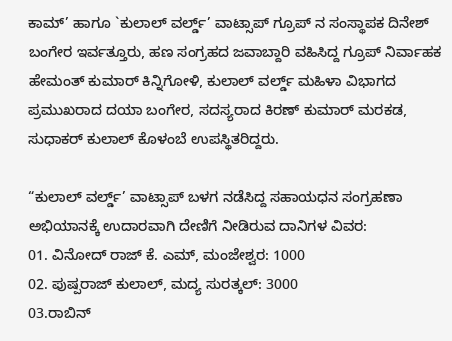ಕಾಮ್’ ಹಾಗೂ `ಕುಲಾಲ್ ವರ್ಲ್ಡ್’ ವಾಟ್ಸಾಪ್ ಗ್ರೂಪ್ ನ ಸಂಸ್ಥಾಪಕ ದಿನೇಶ್ ಬಂಗೇರ ಇರ್ವತ್ತೂರು, ಹಣ ಸಂಗ್ರಹದ ಜವಾಬ್ದಾರಿ ವಹಿಸಿದ್ದ ಗ್ರೂಪ್ ನಿರ್ವಾಹಕ ಹೇಮಂತ್ ಕುಮಾರ್ ಕಿನ್ನಿಗೋಳಿ, ಕುಲಾಲ್ ವರ್ಲ್ಡ್ ಮಹಿಳಾ ವಿಭಾಗದ ಪ್ರಮುಖರಾದ ದಯಾ ಬಂಗೇರ, ಸದಸ್ಯರಾದ ಕಿರಣ್ ಕುಮಾರ್ ಮರಕಡ, ಸುಧಾಕರ್ ಕುಲಾಲ್ ಕೊಳಂಬೆ ಉಪಸ್ಥಿತರಿದ್ದರು.

“ಕುಲಾಲ್ ವರ್ಲ್ಡ್’ ವಾಟ್ಸಾಪ್ ಬಳಗ ನಡೆಸಿದ್ದ ಸಹಾಯಧನ ಸಂಗ್ರಹಣಾ ಅಭಿಯಾನಕ್ಕೆ ಉದಾರವಾಗಿ ದೇಣಿಗೆ ನೀಡಿರುವ ದಾನಿಗಳ ವಿವರ:
01. ವಿನೋದ್ ರಾಜ್ ಕೆ. ಎಮ್, ಮಂಜೇಶ್ವರ: 1000
02. ಪುಷ್ಪರಾಜ್ ಕುಲಾಲ್, ಮದ್ಯ ಸುರತ್ಕಲ್: 3000
03.ರಾಬಿನ್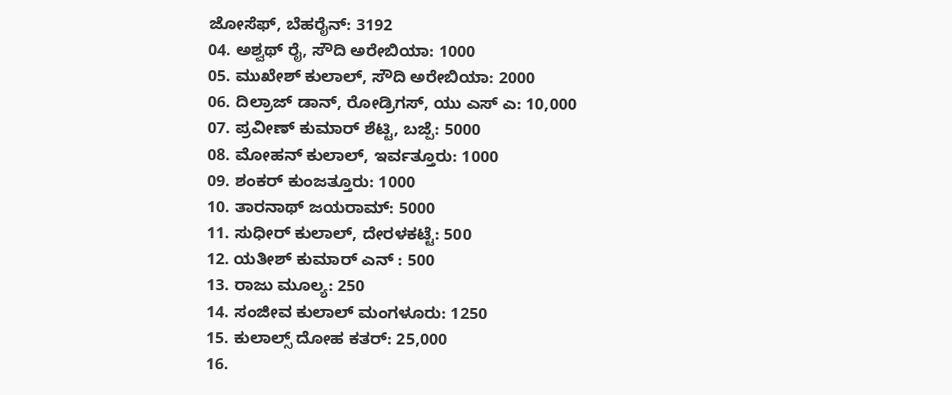ಜೋಸೆಫ್, ಬೆಹರೈನ್: 3192
04. ಅಶ್ವಥ್ ರೈ, ಸೌದಿ ಅರೇಬಿಯಾ: 1000
05. ಮುಖೇಶ್ ಕುಲಾಲ್, ಸೌದಿ ಅರೇಬಿಯಾ: 2000
06. ದಿಲ್ರಾಜ್ ಡಾನ್, ರೋಡ್ರಿಗಸ್, ಯು ಎಸ್ ಎ: 10,000
07. ಪ್ರವೀಣ್ ಕುಮಾರ್ ಶೆಟ್ಟಿ, ಬಜ್ಪೆ: 5000
08. ಮೋಹನ್ ಕುಲಾಲ್, ಇರ್ವತ್ತೂರು: 1000
09. ಶಂಕರ್ ಕುಂಜತ್ತೂರು: 1000
10. ತಾರನಾಥ್ ಜಯರಾಮ್: 5000
11. ಸುಧೀರ್ ಕುಲಾಲ್, ದೇರಳಕಟ್ಟೆ: 500
12. ಯತೀಶ್ ಕುಮಾರ್ ಎನ್ : 500
13. ರಾಜು ಮೂಲ್ಯ: 250
14. ಸಂಜೀವ ಕುಲಾಲ್ ಮಂಗಳೂರು: 1250
15. ಕುಲಾಲ್ಸ್ ದೋಹ ಕತರ್: 25,000
16.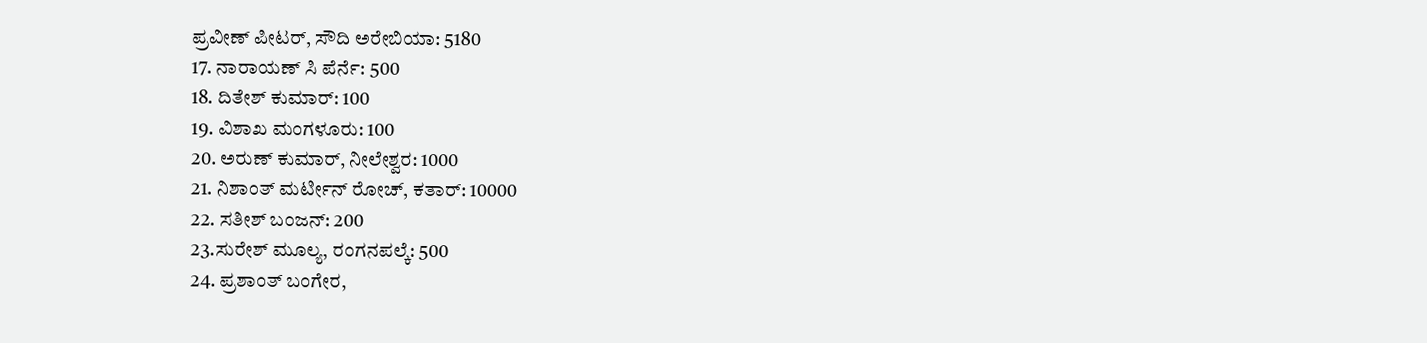ಪ್ರವೀಣ್ ಪೀಟರ್, ಸೌದಿ ಅರೇಬಿಯಾ: 5180
17. ನಾರಾಯಣ್ ಸಿ ಪೆರ್ನೆ: 500
18. ದಿತೇಶ್ ಕುಮಾರ್: 100
19. ವಿಶಾಖ ಮಂಗಳೂರು: 100
20. ಅರುಣ್ ಕುಮಾರ್, ನೀಲೇಶ್ವರ: 1000
21. ನಿಶಾಂತ್ ಮರ್ಟೀನ್ ರೋಚ್, ಕತಾರ್: 10000
22. ಸತೀಶ್ ಬಂಜನ್: 200
23.ಸುರೇಶ್ ಮೂಲ್ಯ, ರಂಗನಪಲ್ಕೆ: 500
24. ಪ್ರಶಾಂತ್ ಬಂಗೇರ,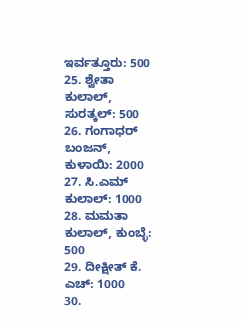ಇರ್ವತ್ತೂರು: 500
25. ಶ್ವೇತಾ ಕುಲಾಲ್, ಸುರತ್ಕಲ್: 500
26. ಗಂಗಾಧರ್ ಬಂಜನ್, ಕುಳಾಯಿ: 2000
27. ಸಿ.ಎಮ್ ಕುಲಾಲ್: 1000
28. ಮಮತಾ ಕುಲಾಲ್, ಕುಂಬ್ಳೆ: 500
29. ದೀಕ್ಷೀತ್ ಕೆ. ಎಚ್: 1000
30.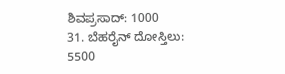ಶಿವಪ್ರಸಾದ್: 1000
31. ಬೆಹರೈನ್ ದೋಸ್ತಿಲು: 5500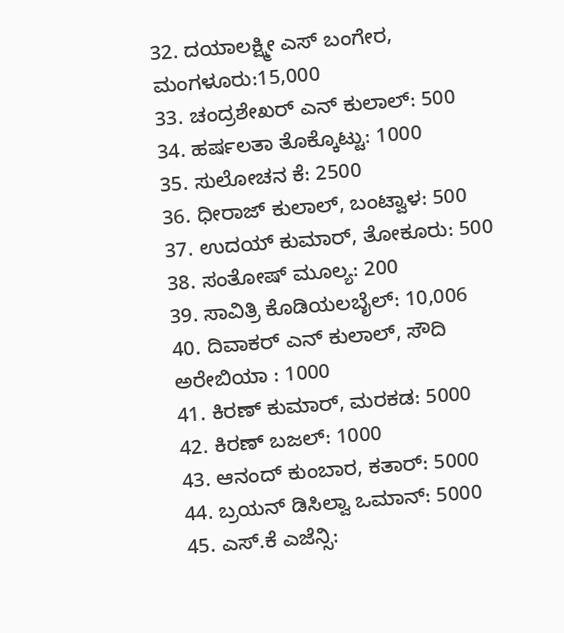32. ದಯಾಲಕ್ಷ್ಮೀ ಎಸ್ ಬಂಗೇರ, ಮಂಗಳೂರು:15,000
33. ಚಂದ್ರಶೇಖರ್ ಎನ್ ಕುಲಾಲ್: 500
34. ಹರ್ಷಲತಾ ತೊಕ್ಕೊಟ್ಟು: 1000
35. ಸುಲೋಚನ ಕೆ: 2500
36. ಧೀರಾಜ್ ಕುಲಾಲ್, ಬಂಟ್ವಾಳ: 500
37. ಉದಯ್ ಕುಮಾರ್, ತೋಕೂರು: 500
38. ಸಂತೋಷ್ ಮೂಲ್ಯ: 200
39. ಸಾವಿತ್ರಿ ಕೊಡಿಯಲಬೈಲ್: 10,006
40. ದಿವಾಕರ್ ಎನ್ ಕುಲಾಲ್, ಸೌದಿ ಅರೇಬಿಯಾ : 1000
41. ಕಿರಣ್ ಕುಮಾರ್, ಮರಕಡ: 5000
42. ಕಿರಣ್ ಬಜಲ್: 1000
43. ಆನಂದ್ ಕುಂಬಾರ, ಕತಾರ್: 5000
44. ಬ್ರಯನ್ ಡಿಸಿಲ್ವಾ ಒಮಾನ್: 5000
45. ಎಸ್.ಕೆ ಎಜೆನ್ಸಿ: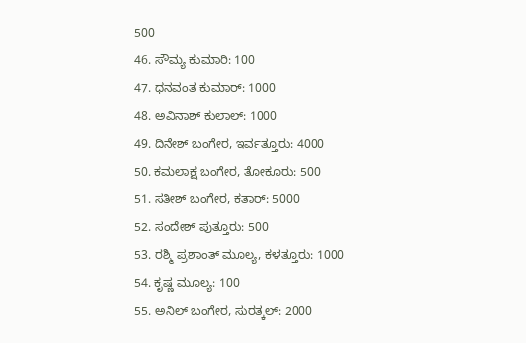500
46. ಸೌಮ್ಯ ಕುಮಾರಿ: 100
47. ಧನವಂತ ಕುಮಾರ್: 1000
48. ಅವಿನಾಶ್ ಕುಲಾಲ್: 1000
49. ದಿನೇಶ್ ಬಂಗೇರ, ಇರ್ವತ್ತೂರು: 4000
50. ಕಮಲಾಕ್ಷ ಬಂಗೇರ, ತೋಕೂರು: 500
51. ಸತೀಶ್ ಬಂಗೇರ, ಕತಾರ್: 5000
52. ಸಂದೇಶ್ ಪುತ್ತೂರು: 500
53. ರಶ್ಮಿ ಪ್ರಶಾಂತ್ ಮೂಲ್ಯ, ಕಳತ್ತೂರು: 1000
54. ಕೃಷ್ಣ ಮೂಲ್ಯ: 100
55. ಅನಿಲ್ ಬಂಗೇರ, ಸುರತ್ಕಲ್: 2000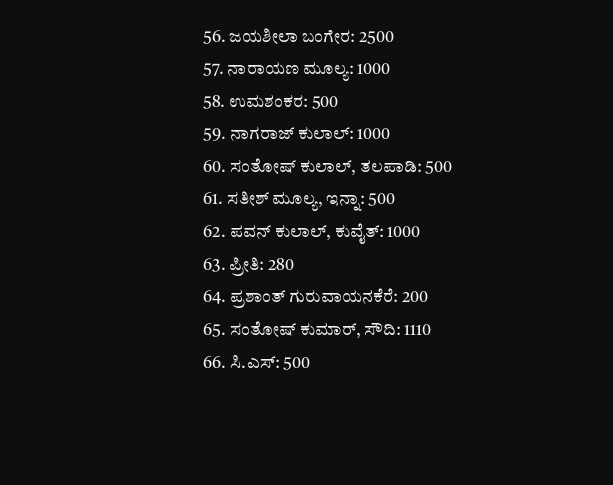56. ಜಯಶೀಲಾ ಬಂಗೇರ: 2500
57. ನಾರಾಯಣ ಮೂಲ್ಯ: 1000
58. ಉಮಶಂಕರ: 500
59. ನಾಗರಾಜ್ ಕುಲಾಲ್: 1000
60. ಸಂತೋಷ್ ಕುಲಾಲ್, ತಲಪಾಡಿ: 500
61. ಸತೀಶ್ ಮೂಲ್ಯ, ಇನ್ನಾ: 500
62. ಪವನ್ ಕುಲಾಲ್, ಕುವೈತ್: 1000
63. ಪ್ರೀತಿ: 280
64. ಪ್ರಶಾಂತ್ ಗುರುವಾಯನಕೆರೆ: 200
65. ಸಂತೋಷ್ ಕುಮಾರ್, ಸೌದಿ: 1110
66. ಸಿ.ಎಸ್: 500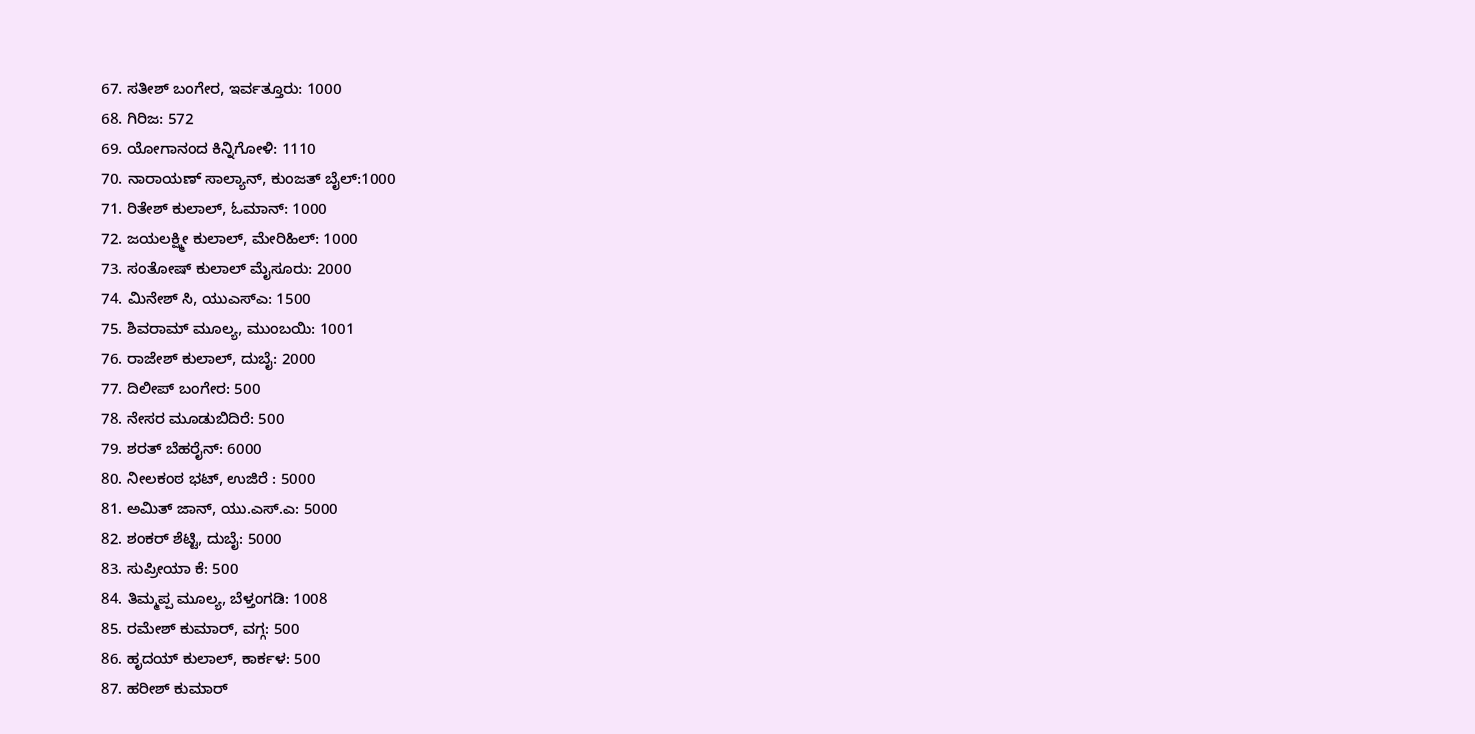67. ಸತೀಶ್ ಬಂಗೇರ, ಇರ್ವತ್ತೂರು: 1000
68. ಗಿರಿಜ: 572
69. ಯೋಗಾನಂದ ಕಿನ್ನಿಗೋಳಿ: 1110
70. ನಾರಾಯಣ್ ಸಾಲ್ಯಾನ್, ಕುಂಜತ್ ಬೈಲ್:1000
71. ರಿತೇಶ್ ಕುಲಾಲ್, ಓಮಾನ್: 1000
72. ಜಯಲಕ್ಷ್ಮೀ ಕುಲಾಲ್, ಮೇರಿಹಿಲ್: 1000
73. ಸಂತೋಷ್ ಕುಲಾಲ್ ಮೈಸೂರು: 2000
74. ಮಿನೇಶ್ ಸಿ, ಯುಎಸ್ಎ: 1500
75. ಶಿವರಾಮ್ ಮೂಲ್ಯ, ಮುಂಬಯಿ: 1001
76. ರಾಜೇಶ್ ಕುಲಾಲ್, ದುಬೈ: 2000
77. ದಿಲೀಪ್ ಬಂಗೇರ: 500
78. ನೇಸರ ಮೂಡುಬಿದಿರೆ: 500
79. ಶರತ್ ಬೆಹರೈನ್: 6000
80. ನೀಲಕಂಠ ಭಟ್, ಉಜಿರೆ : 5000
81. ಅಮಿತ್ ಜಾನ್, ಯು.ಎಸ್.ಎ: 5000
82. ಶಂಕರ್ ಶೆಟ್ಟಿ, ದುಬೈ: 5000
83. ಸುಪ್ರೀಯಾ ಕೆ: 500
84. ತಿಮ್ಮಪ್ಪ ಮೂಲ್ಯ, ಬೆಳ್ತಂಗಡಿ: 1008
85. ರಮೇಶ್ ಕುಮಾರ್, ವಗ್ಗ: 500
86. ಹೃದಯ್ ಕುಲಾಲ್, ಕಾರ್ಕಳ: 500
87. ಹರೀಶ್ ಕುಮಾರ್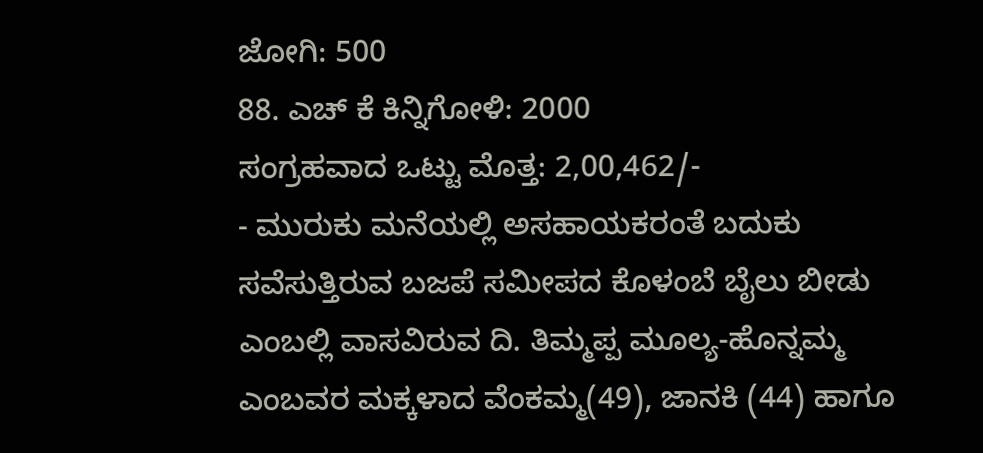ಜೋಗಿ: 500
88. ಎಚ್ ಕೆ ಕಿನ್ನಿಗೋಳಿ: 2000
ಸಂಗ್ರಹವಾದ ಒಟ್ಟು ಮೊತ್ತ: 2,00,462/-
- ಮುರುಕು ಮನೆಯಲ್ಲಿ ಅಸಹಾಯಕರಂತೆ ಬದುಕು ಸವೆಸುತ್ತಿರುವ ಬಜಪೆ ಸಮೀಪದ ಕೊಳಂಬೆ ಬೈಲು ಬೀಡು ಎಂಬಲ್ಲಿ ವಾಸವಿರುವ ದಿ. ತಿಮ್ಮಪ್ಪ ಮೂಲ್ಯ-ಹೊನ್ನಮ್ಮ ಎಂಬವರ ಮಕ್ಕಳಾದ ವೆಂಕಮ್ಮ(49), ಜಾನಕಿ (44) ಹಾಗೂ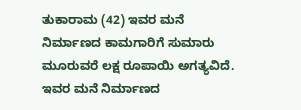ತುಕಾರಾಮ (42) ಇವರ ಮನೆ ನಿರ್ಮಾಣದ ಕಾಮಗಾರಿಗೆ ಸುಮಾರು ಮೂರುವರೆ ಲಕ್ಷ ರೂಪಾಯಿ ಅಗತ್ಯವಿದೆ. ಇವರ ಮನೆ ನಿರ್ಮಾಣದ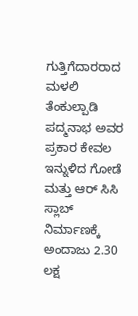ಗುತ್ತಿಗೆದಾರರಾದ ಮಳಲಿ ತೆಂಕುಲ್ಪಾಡಿ ಪದ್ಮನಾಭ ಅವರ ಪ್ರಕಾರ ಕೇವಲ ಇನ್ನುಳಿದ ಗೋಡೆ ಮತ್ತು ಆರ್ ಸಿಸಿ ಸ್ಲಾಬ್ ನಿರ್ಮಾಣಕ್ಕೆ ಅಂದಾಜು 2.30 ಲಕ್ಷ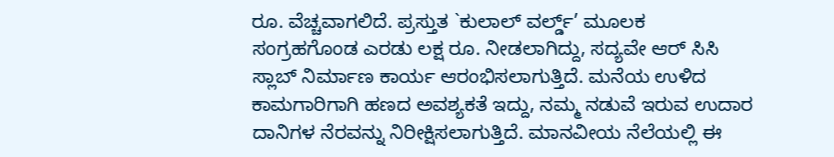ರೂ. ವೆಚ್ಚವಾಗಲಿದೆ. ಪ್ರಸ್ತುತ `ಕುಲಾಲ್ ವರ್ಲ್ಡ್’ ಮೂಲಕ ಸಂಗ್ರಹಗೊಂಡ ಎರಡು ಲಕ್ಷ ರೂ. ನೀಡಲಾಗಿದ್ದು, ಸದ್ಯವೇ ಆರ್ ಸಿಸಿ ಸ್ಲಾಬ್ ನಿರ್ಮಾಣ ಕಾರ್ಯ ಆರಂಭಿಸಲಾಗುತ್ತಿದೆ. ಮನೆಯ ಉಳಿದ ಕಾಮಗಾರಿಗಾಗಿ ಹಣದ ಅವಶ್ಯಕತೆ ಇದ್ದು, ನಮ್ಮ ನಡುವೆ ಇರುವ ಉದಾರ ದಾನಿಗಳ ನೆರವನ್ನು ನಿರೀಕ್ಷಿಸಲಾಗುತ್ತಿದೆ. ಮಾನವೀಯ ನೆಲೆಯಲ್ಲಿ ಈ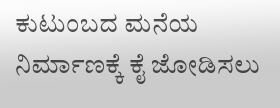ಕುಟುಂಬದ ಮನೆಯ ನಿರ್ಮಾಣಕ್ಕೆ ಕೈ ಜೋಡಿಸಲು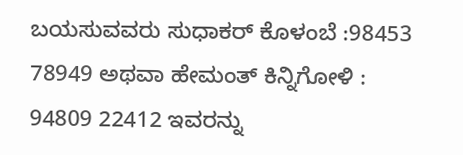ಬಯಸುವವರು ಸುಧಾಕರ್ ಕೊಳಂಬೆ :98453 78949 ಅಥವಾ ಹೇಮಂತ್ ಕಿನ್ನಿಗೋಳಿ : 94809 22412 ಇವರನ್ನು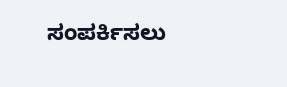ಸಂಪರ್ಕಿಸಲು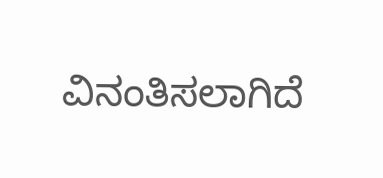ವಿನಂತಿಸಲಾಗಿದೆ